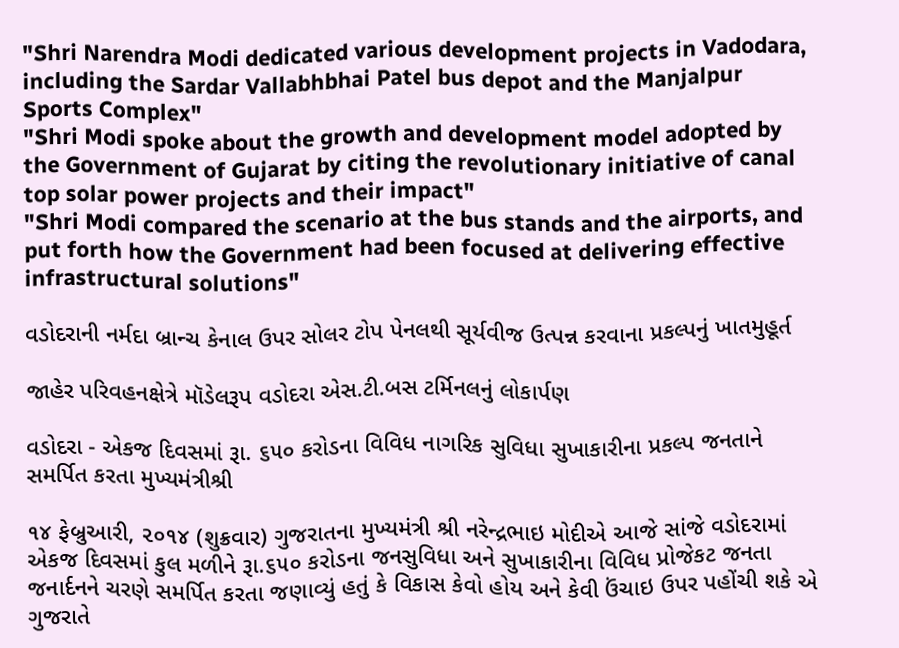"Shri Narendra Modi dedicated various development projects in Vadodara, including the Sardar Vallabhbhai Patel bus depot and the Manjalpur Sports Complex"
"Shri Modi spoke about the growth and development model adopted by the Government of Gujarat by citing the revolutionary initiative of canal top solar power projects and their impact"
"Shri Modi compared the scenario at the bus stands and the airports, and put forth how the Government had been focused at delivering effective infrastructural solutions"

વડોદરાની નર્મદા બ્રાન્ચ કેનાલ ઉપર સોલર ટોપ પેનલથી સૂર્યવીજ ઉત્પન્ન કરવાના પ્રકલ્પનું ખાતમુહૂર્ત

જાહેર પરિવહનક્ષેત્રે મૉડેલરૂપ વડોદરા એસ.ટી.બસ ટર્મિનલનું લોકાર્પણ

વડોદરા - એકજ દિવસમાં રૂા. ૬૫૦ કરોડના વિવિધ નાગરિક સુવિધા સુખાકારીના પ્રકલ્પ જનતાને સમર્પિત કરતા મુખ્યમંત્રીશ્રી

૧૪ ફેબ્રુઆરી, ૨૦૧૪ (શુક્રવાર) ગુજરાતના મુખ્યમંત્રી શ્રી નરેન્દ્રભાઇ મોદીએ આજે સાંજે વડોદરામાં એકજ દિવસમાં કુલ મળીને રૂા.૬૫૦ કરોડના જનસુવિધા અને સુખાકારીના વિવિધ પ્રોજેકટ જનતા જનાર્દનને ચરણે સમર્પિત કરતા જણાવ્યું હતું કે વિકાસ કેવો હોય અને કેવી ઉંચાઇ ઉપર પહોંચી શકે એ ગુજરાતે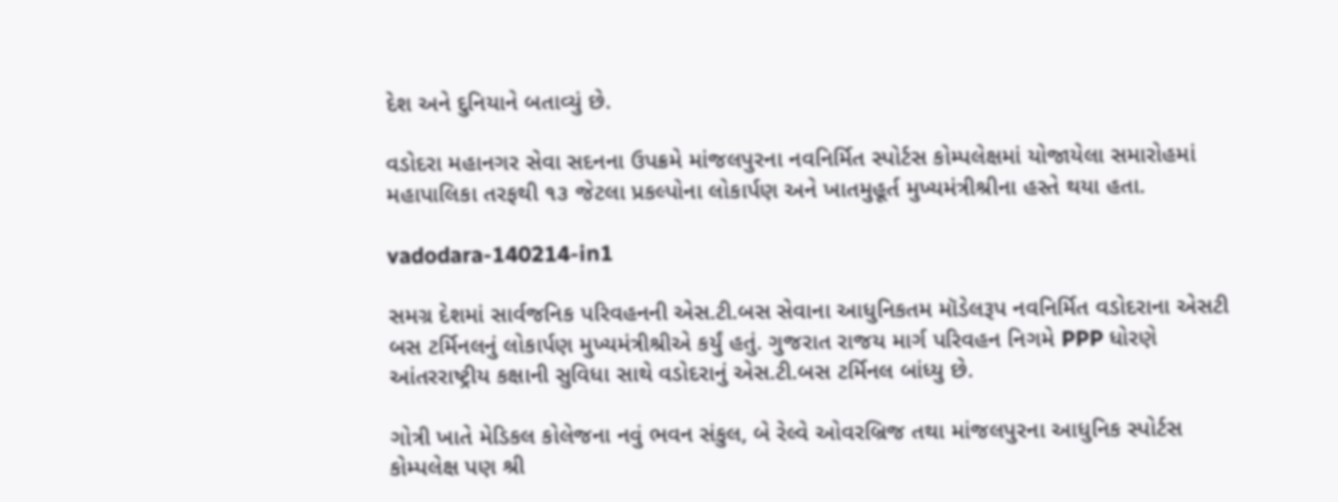દેશ અને દુનિયાને બતાવ્યું છે.

વડોદરા મહાનગર સેવા સદનના ઉપક્રમે માંજલપુરના નવનિર્મિત સ્પોર્ટસ કોમ્પલેક્ષમાં યોજાયેલા સમારોહમાં મહાપાલિકા તરફથી ૧૩ જેટલા પ્રકલ્પોના લોકાર્પણ અને ખાતમુહૂર્ત મુખ્યમંત્રીશ્રીના હસ્તે થયા હતા.

vadodara-140214-in1

સમગ્ર દેશમાં સાર્વજનિક પરિવહનની એસ.ટી.બસ સેવાના આધુનિકતમ મૉડેલરૂપ નવનિર્મિત વડોદરાના એસટી બસ ટર્મિનલનું લોકાર્પણ મુખ્યમંત્રીશ્રીએ કર્યું હતું. ગુજરાત રાજય માર્ગ પરિવહન નિગમે PPP ધોરણે આંતરરાષ્ટ્રીય કક્ષાની સુવિધા સાથે વડોદરાનું એસ.ટી.બસ ટર્મિનલ બાંધ્યુ છે.

ગોત્રી ખાતે મેડિકલ કોલેજના નવું ભવન સંકુલ, બે રેલ્વે ઓવરબ્રિજ તથા માંજલપુરના આધુનિક સ્પોર્ટસ કોમ્પલેક્ષ પણ શ્રી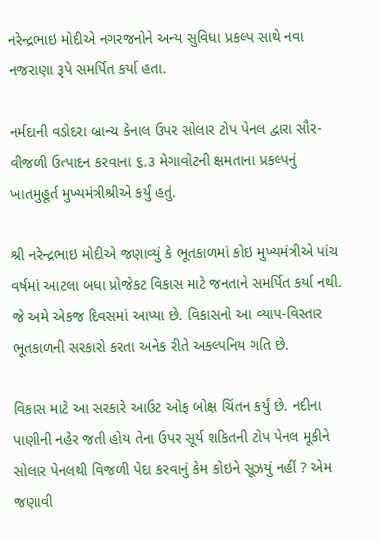નરેન્દ્રભાઇ મોદીએ નગરજનોને અન્ય સુવિધા પ્રકલ્પ સાથે નવા નજરાણા રૂપે સમર્પિત કર્યા હતા.

નર્મદાની વડોદરા બ્રાન્ચ કેનાલ ઉપર સોલાર ટોપ પેનલ દ્વારા સૌર-વીજળી ઉત્પાદન કરવાના ૬.૩ મેગાવોટની ક્ષમતાના પ્રકલ્પનું ખાતમુહૂર્ત મુખ્યમંત્રીશ્રીએ કર્યું હતું.

શ્રી નરેન્દ્રભાઇ મોદીએ જણાવ્યું કે ભૂતકાળમાં કોઇ મુખ્યમંત્રીએ પાંચ વર્ષમાં આટલા બધા પ્રોજેકટ વિકાસ માટે જનતાને સમર્પિત કર્યા નથી. જે અમે એકજ દિવસમાં આપ્યા છે. વિકાસનો આ વ્યાપ-વિસ્તાર ભૂતકાળની સરકારો કરતા અનેક રીતે અકલ્પનિય ગતિ છે.

વિકાસ માટે આ સરકારે આઉટ ઓફ બોક્ષ ચિંતન કર્યું છે. નદીના પાણીની નહેર જતી હોય તેના ઉપર સૂર્ય શકિતની ટોપ પેનલ મૂકીને સોલાર પેનલથી વિજળી પેદા કરવાનું કેમ કોઇને સૂઝયું નહીં ? એમ જણાવી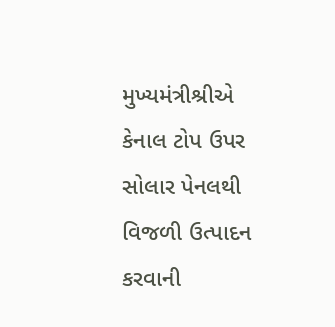મુખ્યમંત્રીશ્રીએ કેનાલ ટોપ ઉપર સોલાર પેનલથી વિજળી ઉત્પાદન કરવાની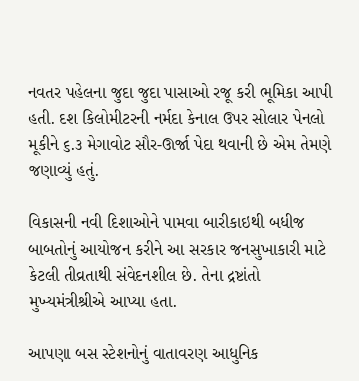નવતર પહેલના જુદા જુદા પાસાઓ રજૂ કરી ભૂમિકા આપી હતી. દશ કિલોમીટરની નર્મદા કેનાલ ઉપર સોલાર પેનલો મૂકીને ૬.૩ મેગાવોટ સૌર-ઊર્જા પેદા થવાની છે એમ તેમણે જણાવ્યું હતું.

વિકાસની નવી દિશાઓને પામવા બારીકાઇથી બધીજ બાબતોનું આયોજન કરીને આ સરકાર જનસુખાકારી માટે કેટલી તીવ્રતાથી સંવેદનશીલ છે. તેના દ્રષ્ટાંતો મુખ્યમંત્રીશ્રીએ આપ્યા હતા.

આપણા બસ સ્ટેશનોનું વાતાવરણ આધુનિક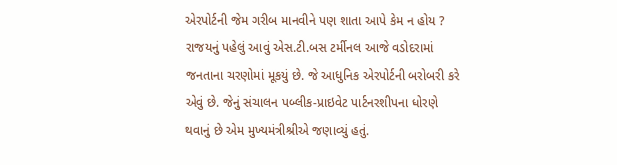એરપોર્ટની જેમ ગરીબ માનવીને પણ શાતા આપે કેમ ન હોય ? રાજયનું પહેલું આવું એસ.ટી.બસ ટર્મીનલ આજે વડોદરામાં જનતાના ચરણોમાં મૂકયું છે. જે આધુનિક એરપોર્ટની બરોબરી કરે એવું છે. જેનું સંચાલન પબ્લીક-પ્રાઇવેટ પાર્ટનરશીપના ધોરણે થવાનું છે એમ મુખ્યમંત્રીશ્રીએ જણાવ્યું હતું.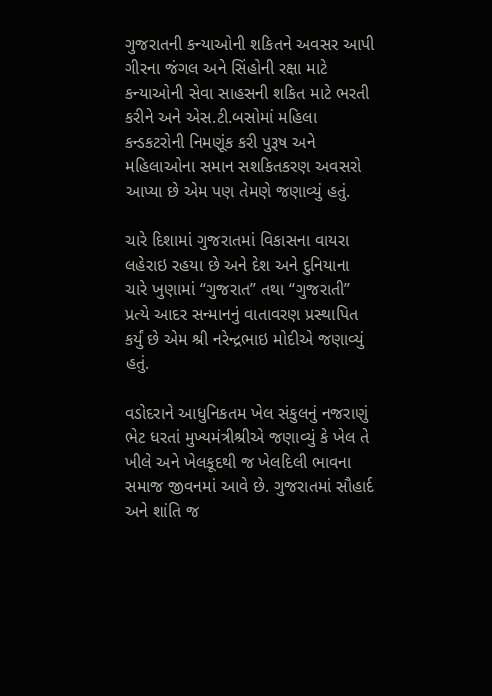ગુજરાતની કન્યાઓની શકિતને અવસર આપી ગીરના જંગલ અને સિંહોની રક્ષા માટે કન્યાઓની સેવા સાહસની શકિત માટે ભરતી કરીને અને એસ.ટી.બસોમાં મહિલા કન્ડકટરોની નિમણૂંક કરી પુરૂષ અને મહિલાઓના સમાન સશકિતકરણ અવસરો આપ્યા છે એમ પણ તેમણે જણાવ્યું હતું.

ચારે દિશામાં ગુજરાતમાં વિકાસના વાયરા લહેરાઇ રહયા છે અને દેશ અને દુનિયાના ચારે ખુણામાં “ગુજરાત” તથા “ગુજરાતી” પ્રત્યે આદર સન્માનનું વાતાવરણ પ્રસ્થાપિત કર્યું છે એમ શ્રી નરેન્દ્રભાઇ મોદીએ જણાવ્યું હતું.

વડોદરાને આધુનિકતમ ખેલ સંકુલનું નજરાણું ભેટ ધરતાં મુખ્યમંત્રીશ્રીએ જણાવ્યું કે ખેલ તે ખીલે અને ખેલકૂદથી જ ખેલદિલી ભાવના સમાજ જીવનમાં આવે છે. ગુજરાતમાં સૌહાર્દ અને શાંતિ જ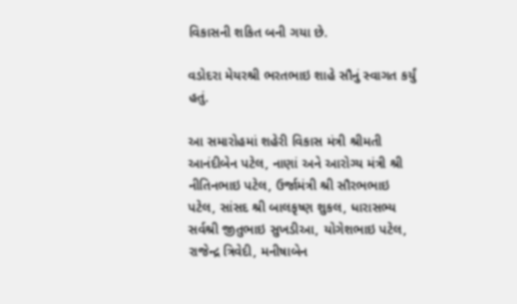વિકાસની શકિત બની ગયા છે.

વડોદરા મેયરશ્રી ભરતભાઇ શાહે સૌનું સ્વાગત કર્યું હતું.

આ સમારોહમાં શહેરી વિકાસ મંત્રી શ્રીમતી આનંદીબેન પટેલ, નાણાં અને આરોગ્ય મંત્રી શ્રી નીતિનભાઇ પટેલ, ઉર્જામંત્રી શ્રી સૌરભભાઇ પટેલ, સાંસદ શ્રી બાલકૃષ્ણ શુકલ, ધારાસભ્ય સર્વશ્રી જીતુભાઇ સુખડીઆ, યોગેશભાઇ પટેલ, રાજેન્દ્ર ત્રિવેદી, મનીષાબેન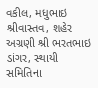વકીલ, મધુભાઇ શ્રીવાસ્તવ, શહેર અગ્રણી શ્રી ભરતભાઇ ડાંગર, સ્થાયી સમિતિના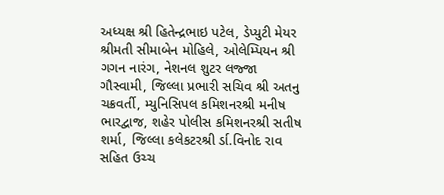અધ્યક્ષ શ્રી હિતેન્દ્રભાઇ પટેલ, ડેપ્યુટી મેયર શ્રીમતી સીમાબેન મોહિલે, ઓલેમ્પિયન શ્રી ગગન નારંગ, નેશનલ શુટર લજ્જા ગૌસ્વામી, જિલ્લા પ્રભારી સચિવ શ્રી અતનુ ચક્રવર્તી, મ્યુનિસિપલ કમિશનરશ્રી મનીષ ભારદ્વાજ, શહેર પોલીસ કમિશનરશ્રી સતીષ શર્મા, જિલ્લા કલેકટરશ્રી ર્ડા.વિનોદ રાવ સહિત ઉચ્ચ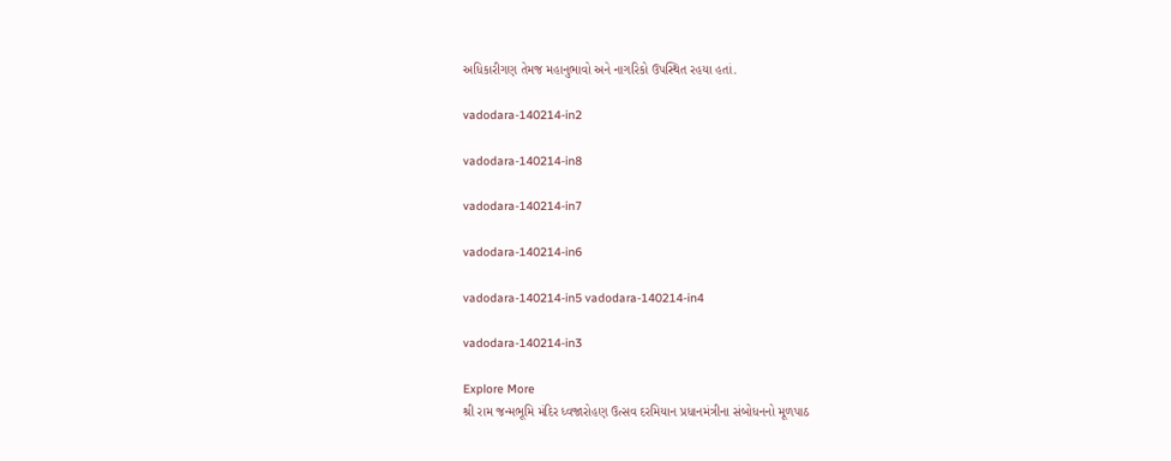અધિકારીગણ તેમજ મહાનુભાવો અને નાગરિકો ઉપસ્થિત રહયા હતાં.

vadodara-140214-in2

vadodara-140214-in8

vadodara-140214-in7

vadodara-140214-in6

vadodara-140214-in5 vadodara-140214-in4

vadodara-140214-in3

Explore More
શ્રી રામ જન્મભૂમિ મંદિર ધ્વજારોહણ ઉત્સવ દરમિયાન પ્રધાનમંત્રીના સંબોધનનો મૂળપાઠ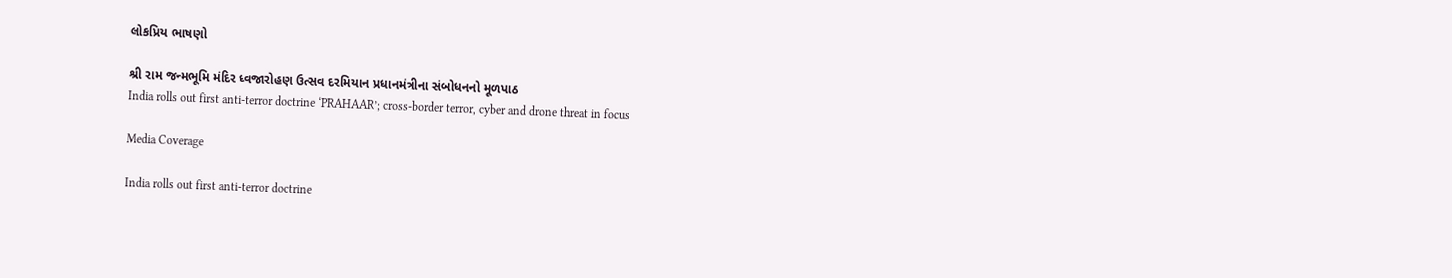લોકપ્રિય ભાષણો

શ્રી રામ જન્મભૂમિ મંદિર ધ્વજારોહણ ઉત્સવ દરમિયાન પ્રધાનમંત્રીના સંબોધનનો મૂળપાઠ
India rolls out first anti-terror doctrine ‘PRAHAAR’; cross-border terror, cyber and drone threat in focus

Media Coverage

India rolls out first anti-terror doctrine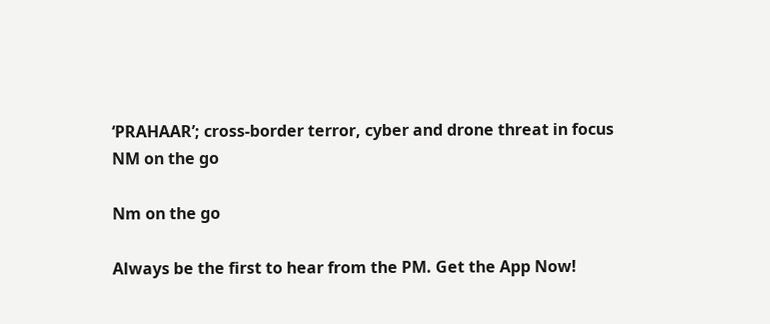‘PRAHAAR’; cross-border terror, cyber and drone threat in focus
NM on the go

Nm on the go

Always be the first to hear from the PM. Get the App Now!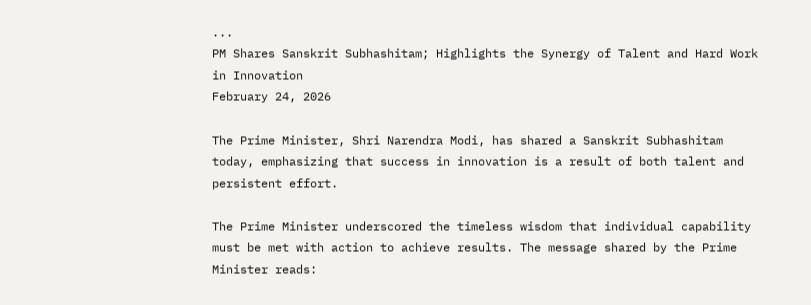...
PM Shares Sanskrit Subhashitam; Highlights the Synergy of Talent and Hard Work in Innovation
February 24, 2026

The Prime Minister, Shri Narendra Modi, has shared a Sanskrit Subhashitam today, emphasizing that success in innovation is a result of both talent and persistent effort.

The Prime Minister underscored the timeless wisdom that individual capability must be met with action to achieve results. The message shared by the Prime Minister reads: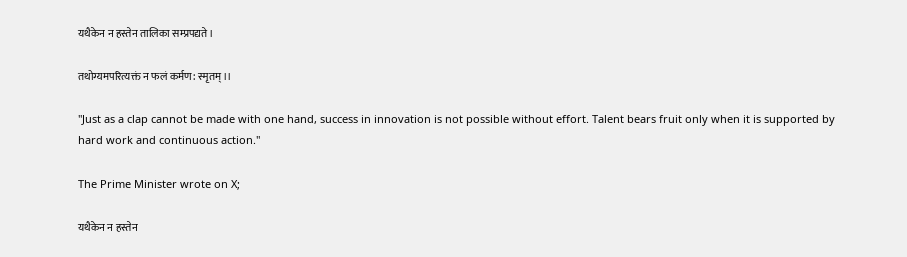यथैकेन न हस्तेन तालिका सम्प्रपद्यते।

तथोग्यमपरित्यक्तं न फलं कर्मण: स्मृतम्।।

"Just as a clap cannot be made with one hand, success in innovation is not possible without effort. Talent bears fruit only when it is supported by hard work and continuous action."

The Prime Minister wrote on X;

यथैकेन न हस्तेन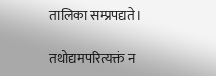तालिका सम्प्रपद्यते।

तथोद्यमपरित्यक्तं न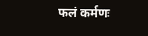फलं कर्मणः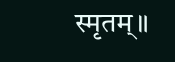स्मृतम्॥